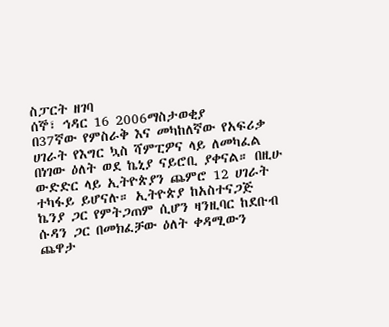ስፓርት ዘገባ
ሰኞ፣ ኅዳር 16 2006ማስታወቂያ
በ37ኛው የምስራቅ እና መካከለኛው የአፍሪቃ ሀገራት የእግር ኳስ ሻምፒዎና ላይ ለመካፈል በነገው ዕለት ወደ ኬኒያ ናይሮቢ ያቀናል። በዚሁ ውድድር ላይ ኢትዮጵያን ጨምሮ 12 ሀገራት ተካፋይ ይሆናሉ። ኢትዮጵያ ከአስተናጋጅ ኬንያ ጋር የምትጋጠም ሲሆን ዛንዚባር ከደቡብ ሱዳን ጋር በመክፈቻው ዕለት ቀዳሚውን ጨዋታ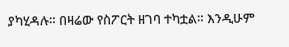ያካሂዳሉ። በዛሬው የስፖርት ዘገባ ተካቷል። እንዲሁም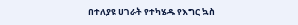በተለያዩ ሀገራት የተካሄዱ የእግር ኳስ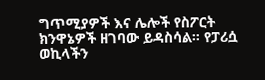ግጥሚያዎች እና ሌሎች የስፖርት ክንዋኔዎች ዘገባው ይዳስሳል። የፓሪሷ ወኪላችን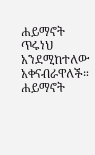ሐይማኖት ጥሩነህ አንደሚከተለው አቀናብራዋለች።
ሐይማኖት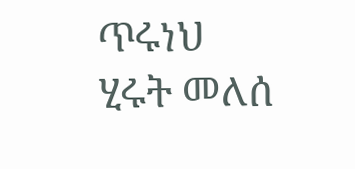ጥሩነህ
ሂሩት መለሰ